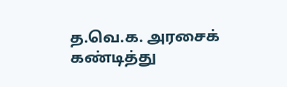த.வெ.க. அரசைக் கண்டித்து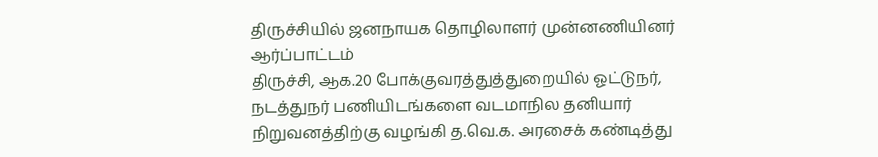திருச்சியில் ஜனநாயக தொழிலாளர் முன்னணியினர் ஆர்ப்பாட்டம்
திருச்சி, ஆக.20 போக்குவரத்துத்துறையில் ஓட்டுநர், நடத்துநர் பணியிடங்களை வடமாநில தனியார் நிறுவனத்திற்கு வழங்கி த.வெ.க. அரசைக் கண்டித்து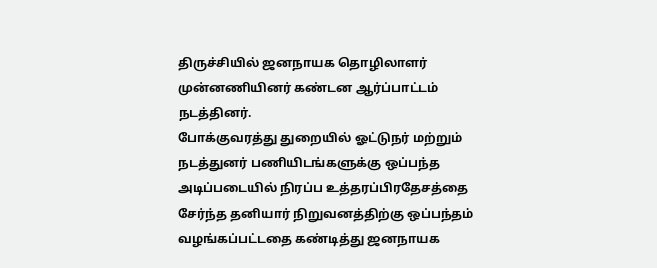திருச்சியில் ஜனநாயக தொழிலாளர் முன்னணியினர் கண்டன ஆர்ப்பாட்டம் நடத்தினர்.
போக்குவரத்து துறையில் ஓட்டுநர் மற்றும் நடத்துனர் பணியிடங்களுக்கு ஒப்பந்த அடிப்படையில் நிரப்ப உத்தரப்பிரதேசத்தை சேர்ந்த தனியார் நிறுவனத்திற்கு ஒப்பந்தம் வழங்கப்பட்டதை கண்டித்து ஜனநாயக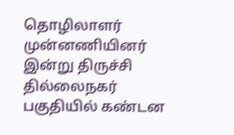தொழிலாளர் முன்னணியினர் இன்று திருச்சி தில்லைநகர் பகுதியில் கண்டன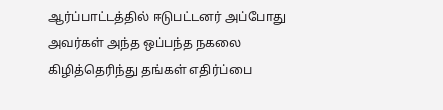ஆர்ப்பாட்டத்தில் ஈடுபட்டனர் அப்போது அவர்கள் அந்த ஒப்பந்த நகலை கிழித்தெரிந்து தங்கள் எதிர்ப்பை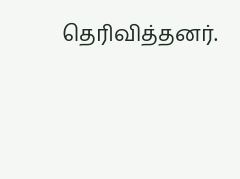தெரிவித்தனர்.